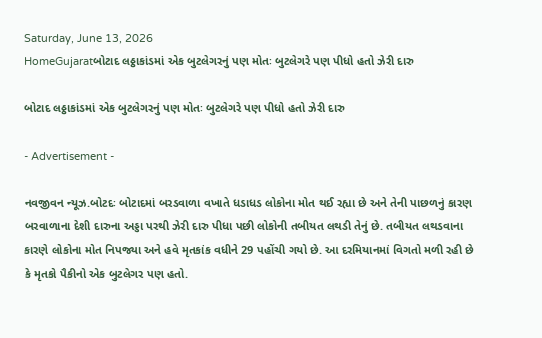Saturday, June 13, 2026
HomeGujaratબોટાદ લઠ્ઠાકાંડમાં એક બુટલેગરનું પણ મોતઃ બુટલેગરે પણ પીધો હતો ઝેરી દારુ

બોટાદ લઠ્ઠાકાંડમાં એક બુટલેગરનું પણ મોતઃ બુટલેગરે પણ પીધો હતો ઝેરી દારુ

- Advertisement -

નવજીવન ન્યૂઝ.બોટદઃ બોટાદમાં બરડવાળા વખાતે ધડાધડ લોકોના મોત થઈ રહ્યા છે અને તેની પાછળનું કારણ બરવાળાના દેશી દારુના અડ્ડા પરથી ઝેરી દારુ પીધા પછી લોકોની તબીયત લથડી તેનું છે. તબીયત લથડવાના કારણે લોકોના મોત નિપજ્યા અને હવે મૃતકાંક વધીને 29 પહોંચી ગયો છે. આ દરમિયાનમાં વિગતો મળી રહી છે કે મૃતકો પૈકીનો એક બુટલેગર પણ હતો.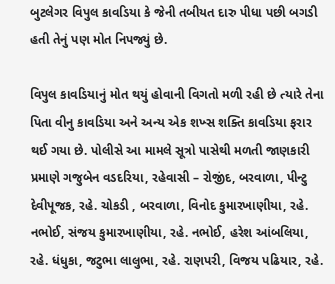બુટલેગર વિપુલ કાવડિયા કે જેની તબીયત દારુ પીધા પછી બગડી હતી તેનું પણ મોત નિપજ્યું છે.

વિપુલ કાવડિયાનું મોત થયું હોવાની વિગતો મળી રહી છે ત્યારે તેના પિતા વીનુ કાવડિયા અને અન્ય એક શખ્સ શક્તિ કાવડિયા ફરાર થઈ ગયા છે. પોલીસે આ મામલે સૂત્રો પાસેથી મળતી જાણકારી પ્રમાણે ગજુબેન વડદરિયા, રહેવાસી – રોજીંદ, બરવાળા, પીન્ટુ દેવીપૂજક, રહે. ચોકડી , બરવાળા, વિનોદ કુમારખાણીયા, રહે. નભોઈ, સંજય કુમારખાણીયા, રહે. નભોઈ, હરેશ આંબલિયા, રહે. ધંધુકા, જટુભા લાલુભા, રહે. રાણપરી, વિજય પઢિયાર, રહે.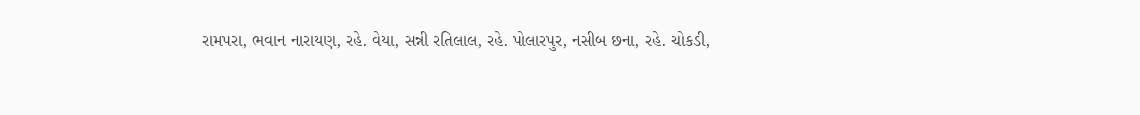રામપરા, ભવાન નારાયણ, રહે. વેયા, સન્ની રતિલાલ, રહે. પોલારપુર, નસીબ છના, રહે. ચોકડી,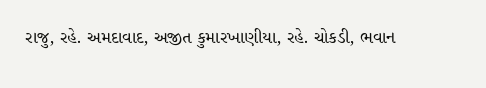રાજુ, રહે. અમદાવાદ, અજીત કુમારખાણીયા, રહે. ચોકડી, ભવાન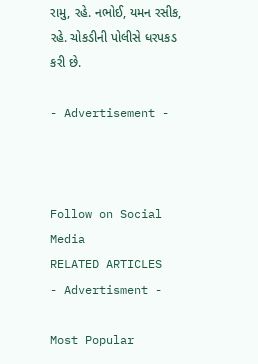રામુ, રહે. નભોઈ, યમન રસીક, રહે. ચોકડીની પોલીસે ધરપકડ કરી છે.

- Advertisement -



Follow on Social Media
RELATED ARTICLES
- Advertisment -

Most Popular